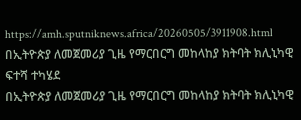https://amh.sputniknews.africa/20260505/3911908.html
በኢትዮጵያ ለመጀመሪያ ጊዜ የማርበርግ መከላከያ ክትባት ክሊኒካዊ ፍተሻ ተካሄደ
በኢትዮጵያ ለመጀመሪያ ጊዜ የማርበርግ መከላከያ ክትባት ክሊኒካዊ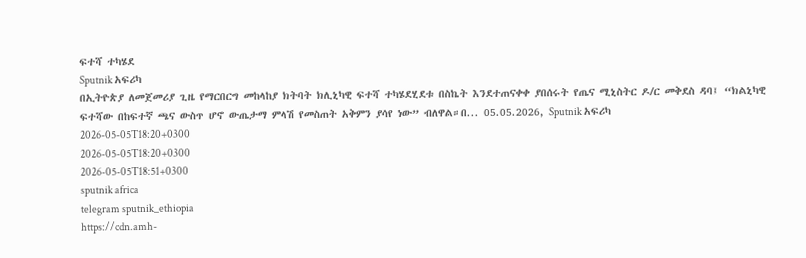ፍተሻ ተካሄደ
Sputnik አፍሪካ
በኢትዮጵያ ለመጀመሪያ ጊዜ የማርበርግ መከላከያ ክትባት ክሊኒካዊ ፍተሻ ተካሄደሂደቱ በስኬት እንደተጠናቀቀ ያበሰሩት የጤና ሚኒስትር ዶ/ር መቅደስ ዳባ፤ “ክልኒካዊ ፍተሻው በከፍተኛ ጫና ውስጥ ሆኖ ውጤታማ ምላሽ የመስጠት አቅምን ያሳየ ነው” ብለዋል።በ... 05.05.2026, Sputnik አፍሪካ
2026-05-05T18:20+0300
2026-05-05T18:20+0300
2026-05-05T18:51+0300
sputnik africa
telegram sputnik_ethiopia
https://cdn.amh-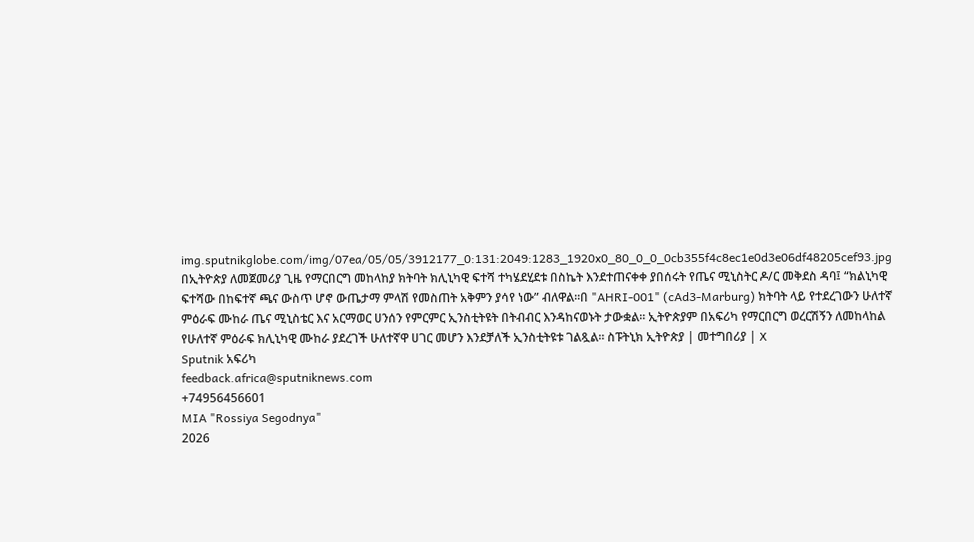img.sputnikglobe.com/img/07ea/05/05/3912177_0:131:2049:1283_1920x0_80_0_0_0cb355f4c8ec1e0d3e06df48205cef93.jpg
በኢትዮጵያ ለመጀመሪያ ጊዜ የማርበርግ መከላከያ ክትባት ክሊኒካዊ ፍተሻ ተካሄደሂደቱ በስኬት እንደተጠናቀቀ ያበሰሩት የጤና ሚኒስትር ዶ/ር መቅደስ ዳባ፤ “ክልኒካዊ ፍተሻው በከፍተኛ ጫና ውስጥ ሆኖ ውጤታማ ምላሽ የመስጠት አቅምን ያሳየ ነው” ብለዋል።በ "AHRI-001" (cAd3-Marburg) ክትባት ላይ የተደረገውን ሁለተኛ ምዕራፍ ሙከራ ጤና ሚኒስቴር እና አርማወር ሀንሰን የምርምር ኢንስቲትዩት በትብብር እንዳከናወኑት ታውቋል፡፡ ኢትዮጵያም በአፍሪካ የማርበርግ ወረርሽኝን ለመከላከል የሁለተኛ ምዕራፍ ክሊኒካዊ ሙከራ ያደረገች ሁለተኛዋ ሀገር መሆን እንደቻለች ኢንስቲትዩቱ ገልጿል። ስፑትኒክ ኢትዮጵያ | መተግበሪያ | X
Sputnik አፍሪካ
feedback.africa@sputniknews.com
+74956456601
MIA "Rossiya Segodnya"
2026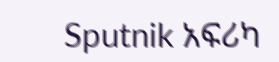Sputnik አፍሪካ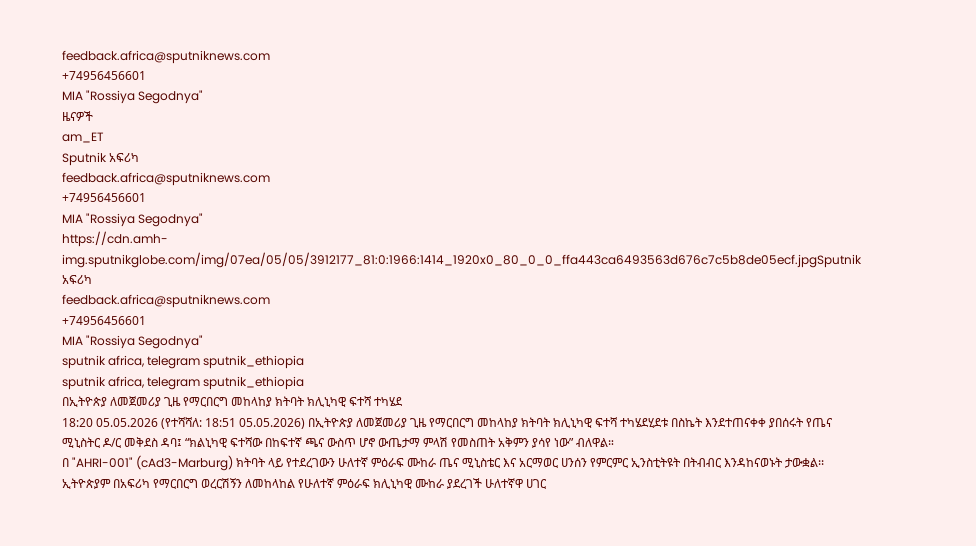feedback.africa@sputniknews.com
+74956456601
MIA "Rossiya Segodnya"
ዜናዎች
am_ET
Sputnik አፍሪካ
feedback.africa@sputniknews.com
+74956456601
MIA "Rossiya Segodnya"
https://cdn.amh-img.sputnikglobe.com/img/07ea/05/05/3912177_81:0:1966:1414_1920x0_80_0_0_ffa443ca6493563d676c7c5b8de05ecf.jpgSputnik አፍሪካ
feedback.africa@sputniknews.com
+74956456601
MIA "Rossiya Segodnya"
sputnik africa, telegram sputnik_ethiopia
sputnik africa, telegram sputnik_ethiopia
በኢትዮጵያ ለመጀመሪያ ጊዜ የማርበርግ መከላከያ ክትባት ክሊኒካዊ ፍተሻ ተካሄደ
18:20 05.05.2026 (የተሻሻለ: 18:51 05.05.2026) በኢትዮጵያ ለመጀመሪያ ጊዜ የማርበርግ መከላከያ ክትባት ክሊኒካዊ ፍተሻ ተካሄደሂደቱ በስኬት እንደተጠናቀቀ ያበሰሩት የጤና ሚኒስትር ዶ/ር መቅደስ ዳባ፤ “ክልኒካዊ ፍተሻው በከፍተኛ ጫና ውስጥ ሆኖ ውጤታማ ምላሽ የመስጠት አቅምን ያሳየ ነው” ብለዋል።
በ "AHRI-001" (cAd3-Marburg) ክትባት ላይ የተደረገውን ሁለተኛ ምዕራፍ ሙከራ ጤና ሚኒስቴር እና አርማወር ሀንሰን የምርምር ኢንስቲትዩት በትብብር እንዳከናወኑት ታውቋል፡፡
ኢትዮጵያም በአፍሪካ የማርበርግ ወረርሽኝን ለመከላከል የሁለተኛ ምዕራፍ ክሊኒካዊ ሙከራ ያደረገች ሁለተኛዋ ሀገር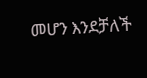መሆን እንደቻለች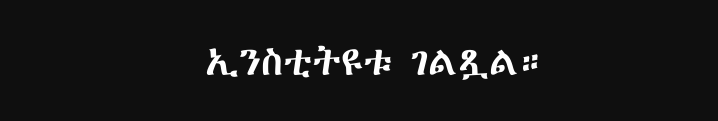ኢንስቲትዩቱ ገልጿል።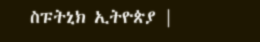ስፑትኒክ ኢትዮጵያ |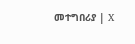መተግበሪያ | X